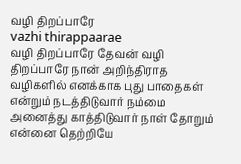வழி திறப்பாரே
vazhi thirappaarae
வழி திறப்பாரே தேவன் வழி திறப்பாரே நான் அறிந்திராத வழிகளில் எனக்காக புது பாதைகள் என்றும் நடத்திடுவார் நம்மை அனைத்து காத்திடுவார் நாள் தோறும் என்னை தெற்றியே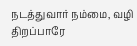நடத்துவார் நம்மை, வழி திறப்பாரே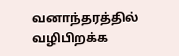வனாந்தரத்தில் வழிபிறக்க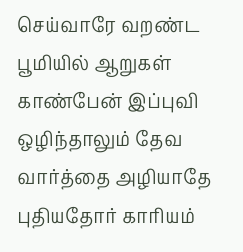செய்வாரே வறண்ட பூமியில் ஆறுகள் காண்பேன் இப்புவி ஒழிந்தாலும் தேவ வார்த்தை அழியாதே புதியதோர் காரியம்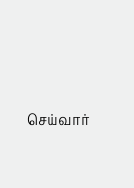செய்வார்